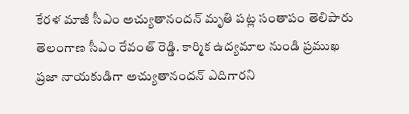కేరళ మాజీ సీఎం అచ్యుతానందన్ మృతి పట్ల సంతాపం తెలిపారు తెలంగాణ సీఎం రేవంత్ రెడ్డి. కార్మిక ఉద్యమాల నుండి ప్రముఖ ప్రజా నాయకుడిగా అచ్యుతానందన్ ఎదిగారని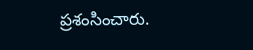ప్రశంసించారు.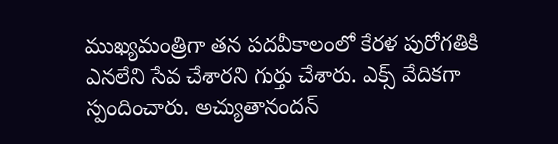ముఖ్యమంత్రిగా తన పదవీకాలంలో కేరళ పురోగతికి ఎనలేని సేవ చేశారని గుర్తు చేశారు. ఎక్స్ వేదికగా స్పందించారు. అచ్యుతానందన్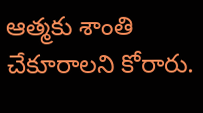ఆత్మకు శాంతి చేకూరాలని కోరారు.